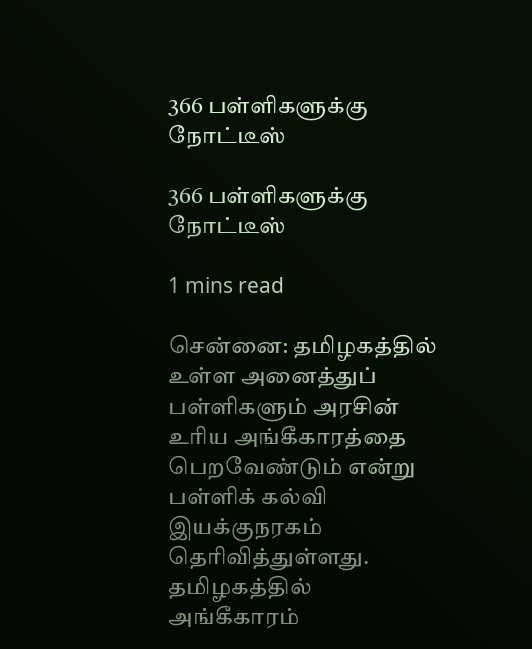366 பள்ளிகளுக்கு நோட்டீஸ்

366 பள்ளிகளுக்கு நோட்டீஸ்

1 mins read

சென்னை: தமிழகத்தில் உள்ள அனைத்துப் பள்ளிகளும் அரசின் உரிய அங்கீகாரத்தை பெறவேண்டும் என்று பள்ளிக் கல்வி இயக்குநரகம் தெரிவித்துள்ளது. தமிழகத்தில் அங்கீகாரம்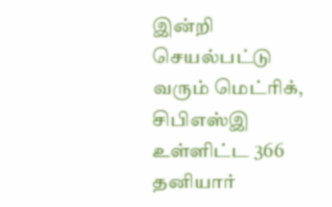இன்றி செயல்பட்டு வரும் மெட்ரிக், சிபிஎஸ்இ உள்ளிட்ட 366 தனியார்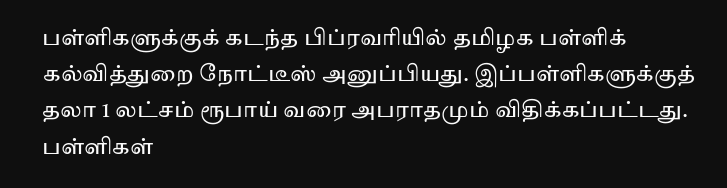பள்ளிகளுக்குக் கடந்த பிப்ரவரியில் தமிழக பள்ளிக் கல்வித்துறை நோட்டீஸ் அனுப்பியது. இப்பள்ளிகளுக்குத் தலா 1 லட்சம் ரூபாய் வரை அபராதமும் விதிக்கப்பட்டது. பள்ளிகள்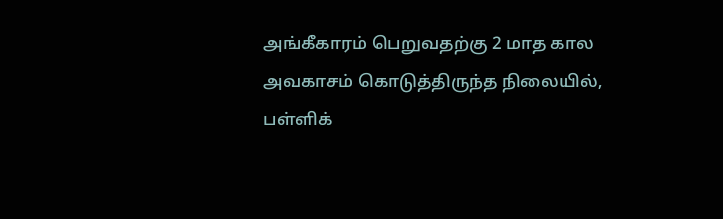அங்கீகாரம் பெறுவதற்கு 2 மாத கால அவகாசம் கொடுத்திருந்த நிலையில், பள்ளிக்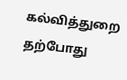கல்வித்துறை தற்போது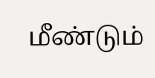மீண்டும்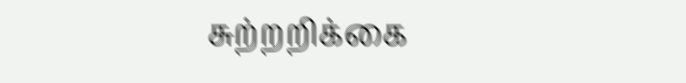சுற்றறிக்கை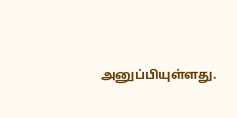அனுப்பியுள்ளது.